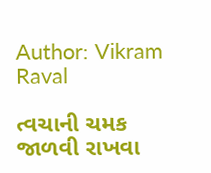Author: Vikram Raval

ત્વચાની ચમક જાળવી રાખવા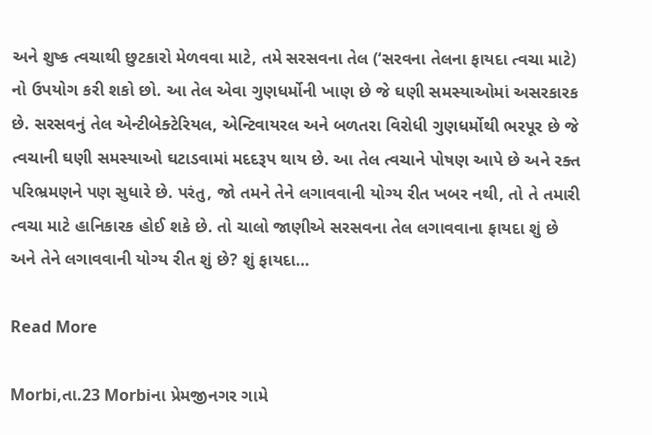અને શુષ્ક ત્વચાથી છુટકારો મેળવવા માટે, તમે સરસવના તેલ (‘સરવના તેલના ફાયદા ત્વચા માટે) નો ઉપયોગ કરી શકો છો. આ તેલ એવા ગુણધર્મોની ખાણ છે જે ઘણી સમસ્યાઓમાં અસરકારક છે. સરસવનું તેલ એન્ટીબેક્ટેરિયલ, એન્ટિવાયરલ અને બળતરા વિરોધી ગુણધર્મોથી ભરપૂર છે જે ત્વચાની ઘણી સમસ્યાઓ ઘટાડવામાં મદદરૂપ થાય છે. આ તેલ ત્વચાને પોષણ આપે છે અને રક્ત પરિભ્રમણને પણ સુધારે છે. પરંતુ, જો તમને તેને લગાવવાની યોગ્ય રીત ખબર નથી, તો તે તમારી ત્વચા માટે હાનિકારક હોઈ શકે છે. તો ચાલો જાણીએ સરસવના તેલ લગાવવાના ફાયદા શું છે અને તેને લગાવવાની યોગ્ય રીત શું છે? શું ફાયદા…

Read More

Morbi,તા.23 Morbiના પ્રેમજીનગર ગામે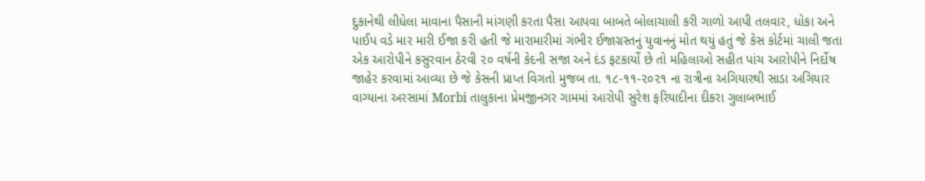દુકાનેથી લીધેલા માવાના પૈસાની માંગણી કરતા પૈસા આપવા બાબતે બોલાચાલી કરી ગાળો આપી તલવાર, ધોકા અને પાઈપ વડે માર મારી ઈજા કરી હતી જે મારામારીમાં ગંભીર ઈજાગ્રસ્તનું યુવાનનું મોત થયું હતું જે કેસ કોર્ટમાં ચાલી જતા એક આરોપીને કસુરવાન ઠેરવી ૨૦ વર્ષની કેદની સજા અને દંડ ફટકાર્યો છે તો મહિલાઓ સહીત પાંચ આરોપીને નિર્દોષ જાહેર કરવામાં આવ્યા છે જે કેસની પ્રાપ્ત વિગતો મુજબ તા. ૧૮-૧૧-૨૦૨૧ ના રાત્રીના અગિયારથી સાડા અગિયાર વાગ્યાના અરસામાં Morbi તાલુકાના પ્રેમજીનગર ગામમાં આરોપી સુરેશ ફરિયાદીના દીકરા ગુલાબભાઈ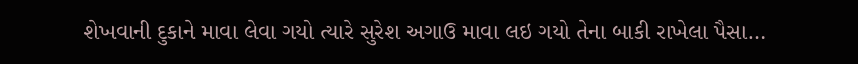શેખવાની દુકાને માવા લેવા ગયો ત્યારે સુરેશ અગાઉ માવા લઇ ગયો તેના બાકી રાખેલા પૈસા…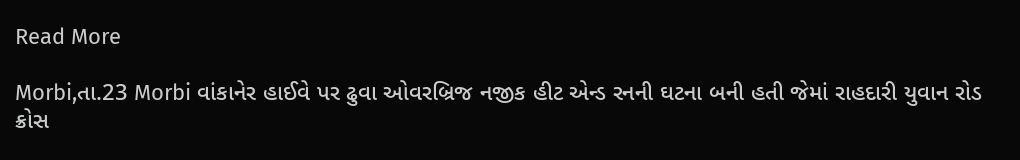Read More

Morbi,તા.23 Morbi વાંકાનેર હાઈવે પર ઢુવા ઓવરબ્રિજ નજીક હીટ એન્ડ રનની ઘટના બની હતી જેમાં રાહદારી યુવાન રોડ ક્રોસ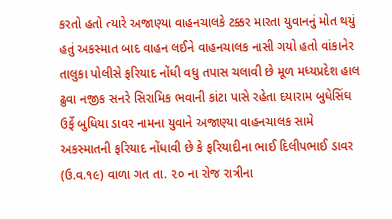કરતો હતો ત્યારે અજાણ્યા વાહનચાલકે ટક્કર મારતા યુવાનનું મોત થયું હતું અકસ્માત બાદ વાહન લઈને વાહનચાલક નાસી ગયો હતો વાંકાનેર તાલુકા પોલીસે ફરિયાદ નોંધી વધુ તપાસ ચલાવી છે મૂળ મધ્યપ્રદેશ હાલ ઢુવા નજીક સનરે સિરામિક ભવાની કાંટા પાસે રહેતા દયારામ બુધેસિંઘ ઉર્ફે બુધિયા ડાવર નામના યુવાને અજાણ્યા વાહનચાલક સામે અકસ્માતની ફરિયાદ નોંધાવી છે કે ફરિયાદીના ભાઈ દિલીપભાઈ ડાવર (ઉ.વ.૧૯) વાળા ગત તા. ૨૦ ના રોજ રાત્રીના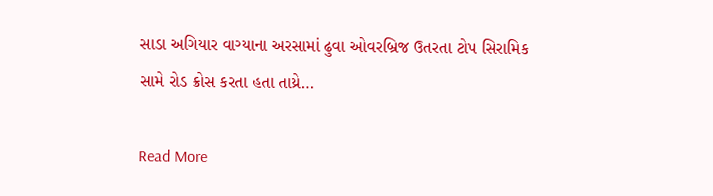સાડા અગિયાર વાગ્યાના અરસામાં ઢુવા ઓવરબ્રિજ ઉતરતા ટોપ સિરામિક સામે રોડ ક્રોસ કરતા હતા તાય્રે…

Read More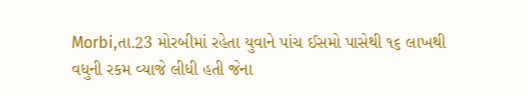Morbi,તા.23 મોરબીમાં રહેતા યુવાને પાંચ ઈસમો પાસેથી ૧૬ લાખથી વધુની રકમ વ્યાજે લીધી હતી જેના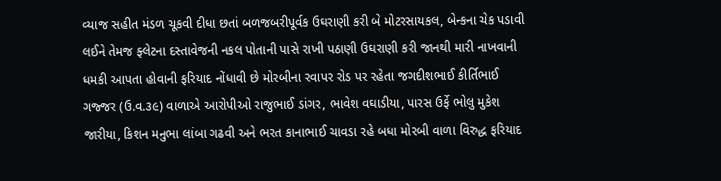વ્યાજ સહીત મંડળ ચૂકવી દીધા છતાં બળજબરીપૂર્વક ઉઘરાણી કરી બે મોટરસાયકલ, બેન્કના ચેક પડાવી લઈને તેમજ ફ્લેટના દસ્તાવેજની નકલ પોતાની પાસે રાખી પઠાણી ઉઘરાણી કરી જાનથી મારી નાખવાની ધમકી આપતા હોવાની ફરિયાદ નોંધાવી છે મોરબીના રવાપર રોડ પર રહેતા જગદીશભાઈ કીર્તિભાઈ ગજ્જર (ઉ.વ.૩૯) વાળાએ આરોપીઓ રાજુભાઈ ડાંગર, ભાવેશ વઘાડીયા, પારસ ઉર્ફે ભોલુ મુકેશ જારીયા, કિશન મનુભા લાંબા ગઢવી અને ભરત કાનાભાઈ ચાવડા રહે બધા મોરબી વાળા વિરુદ્ધ ફરિયાદ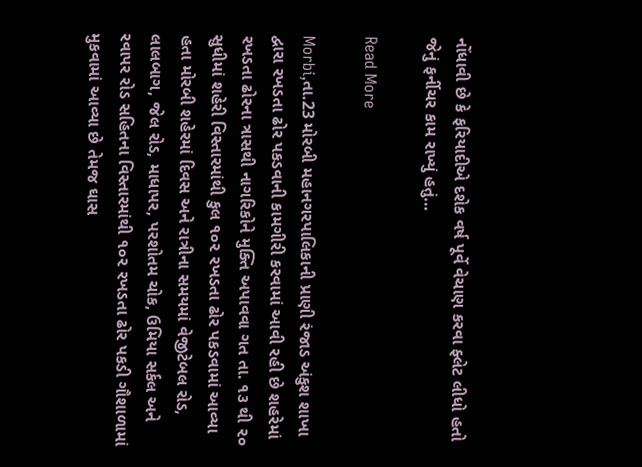નોંધાવી છે કે ફરિયાદીએ દશેક વર્ષ પૂર્વે વેચાણ કરવા ફ્લેટ લીધો હતો જેનું ફર્નીચર કામ રાખ્યું હતું…

Read More

Morbi,તા.23 મોરબી મહાનગરપાલિકાની પ્રાણી રંજાડ અંકુશ શાખા દ્વારા રખડતા ઢોર પકડવાની કામગીરી કરવામાં આવી રહી છે શહરેમાં રખડતા ઢોરના ત્રાસથી નાગરિકોને મુક્તિ અપાવવા ગત તા. ૧૩ થી ૨૦ સુધીમાં શહેરી વિસ્તારમાંથી કુલ ૧૦૨ રખડતા ઢોર પકડવામાં આવ્યા હતા મોરબી શહેરમાં દિવસ અને રાત્રીના સમયમાં વેજીટેબલ રોડ, લાલબાગ, જેલ રોડ, માધાપર, પરશોતમ ચોક, ઉમિયા સર્કલ અને રવાપર રોડ સહિતના વિસ્તારમાંથી ૧૦૨ રખડતા ઢોર પકડી ગૌશાળામાં મુકવામાં આવ્યા છે તેમજ ઘાસ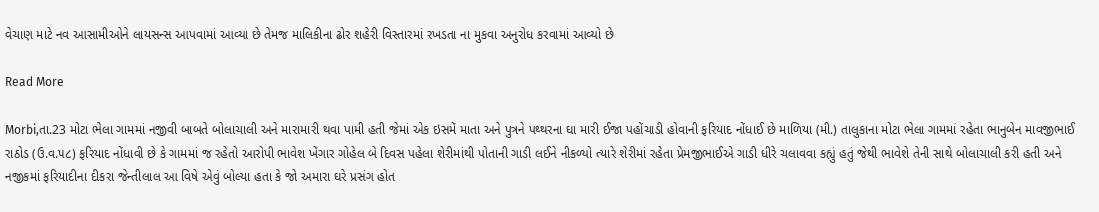વેચાણ માટે નવ આસામીઓને લાયસન્સ આપવામાં આવ્યા છે તેમજ માલિકીના ઢોર શહેરી વિસ્તારમાં રખડતા ના મુકવા અનુરોધ કરવામાં આવ્યો છે

Read More

Morbi,તા.23 મોટા ભેલા ગામમાં નજીવી બાબતે બોલાચાલી અને મારામારી થવા પામી હતી જેમાં એક ઇસમેં માતા અને પુત્રને પથ્થરના ઘા મારી ઈજા પહોંચાડી હોવાની ફરિયાદ નોંધાઈ છે માળિયા (મી.) તાલુકાના મોટા ભેલા ગામમાં રહેતા ભાનુબેન માવજીભાઈ રાઠોડ (ઉ.વ.૫૮) ફરિયાદ નોંધાવી છે કે ગામમાં જ રહેતો આરોપી ભાવેશ ખેંગાર ગોહેલ બે દિવસ પહેલા શેરીમાંથી પોતાની ગાડી લઈને નીકળ્યો ત્યારે શેરીમાં રહેતા પ્રેમજીભાઈએ ગાડી ધીરે ચલાવવા કહ્યું હતું જેથી ભાવેશે તેની સાથે બોલાચાલી કરી હતી અને નજીકમાં ફરિયાદીના દીકરા જેન્તીલાલ આ વિષે એવું બોલ્યા હતા કે જો અમારા ઘરે પ્રસંગ હોત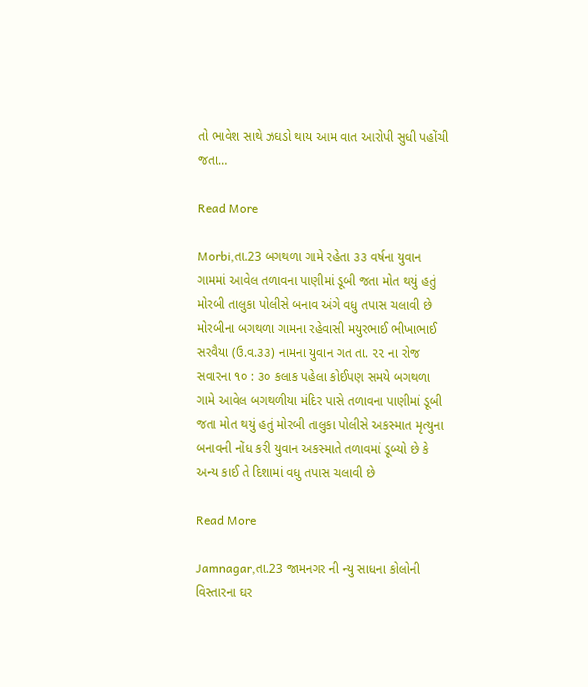તો ભાવેશ સાથે ઝઘડો થાય આમ વાત આરોપી સુધી પહોંચી જતા…

Read More

Morbi,તા.23 બગથળા ગામે રહેતા ૩૩ વર્ષના યુવાન ગામમાં આવેલ તળાવના પાણીમાં ડૂબી જતા મોત થયું હતું મોરબી તાલુકા પોલીસે બનાવ અંગે વધુ તપાસ ચલાવી છે મોરબીના બગથળા ગામના રહેવાસી મયુરભાઈ ભીખાભાઈ સરવૈયા (ઉ.વ.૩૩) નામના યુવાન ગત તા. ૨૨ ના રોજ સવારના ૧૦ : ૩૦ કલાક પહેલા કોઈપણ સમયે બગથળા ગામે આવેલ બગથળીયા મંદિર પાસે તળાવના પાણીમાં ડૂબી જતા મોત થયું હતું મોરબી તાલુકા પોલીસે અકસ્માત મૃત્યુના બનાવની નોંધ કરી યુવાન અકસ્માતે તળાવમાં ડૂબ્યો છે કે અન્ય કાઈ તે દિશામાં વધુ તપાસ ચલાવી છે

Read More

Jamnagar,તા.23 જામનગર ની ન્યુ સાધના કોલોની વિસ્તારના ઘર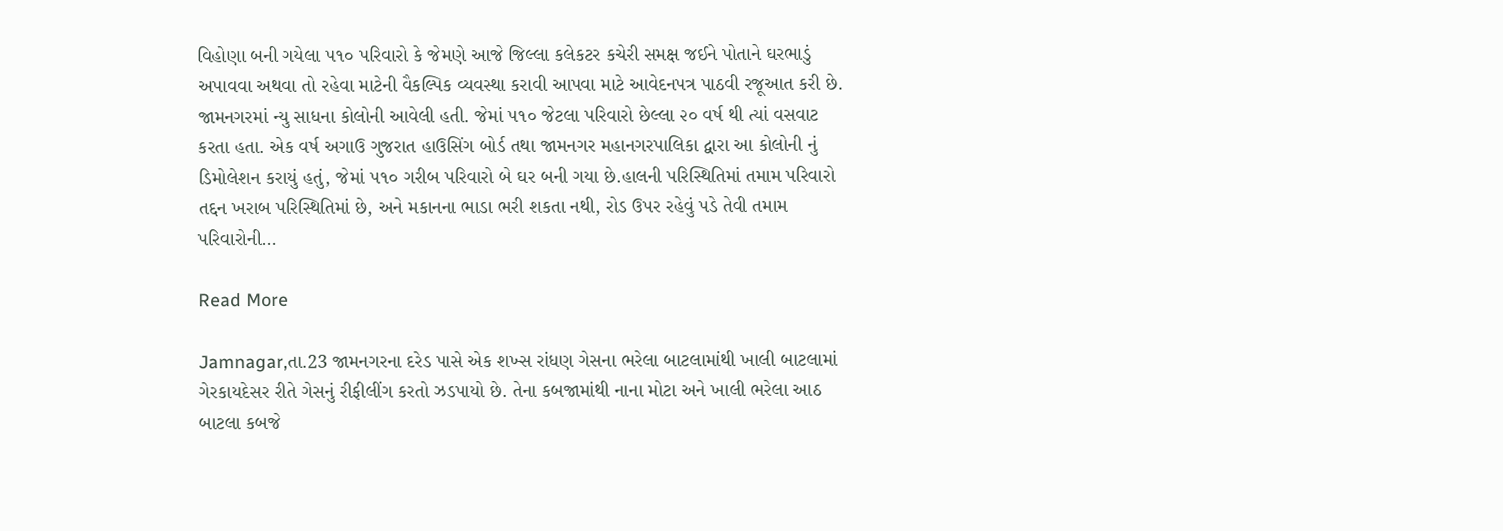વિહોણા બની ગયેલા ૫૧૦ પરિવારો કે જેમણે આજે જિલ્લા કલેકટર કચેરી સમક્ષ જઈને પોતાને ઘરભાડું અપાવવા અથવા તો રહેવા માટેની વૈકલ્પિક વ્યવસ્થા કરાવી આપવા માટે આવેદનપત્ર પાઠવી રજૂઆત કરી છે. જામનગરમાં ન્યુ સાધના કોલોની આવેલી હતી. જેમાં ૫૧૦ જેટલા પરિવારો છેલ્લા ૨૦ વર્ષ થી ત્યાં વસવાટ કરતા હતા. એક વર્ષ અગાઉ ગુજરાત હાઉસિંગ બોર્ડ તથા જામનગર મહાનગરપાલિકા દ્વારા આ કોલોની નું ડિમોલેશન કરાયું હતું, જેમાં ૫૧૦ ગરીબ પરિવારો બે ઘર બની ગયા છે.હાલની પરિસ્થિતિમાં તમામ પરિવારો તદ્દન ખરાબ પરિસ્થિતિમાં છે, અને મકાનના ભાડા ભરી શકતા નથી, રોડ ઉપર રહેવું પડે તેવી તમામ પરિવારોની…

Read More

Jamnagar,તા.23 જામનગરના દરેડ પાસે એક શખ્સ રાંધણ ગેસના ભરેલા બાટલામાંથી ખાલી બાટલામાં ગેરકાયદેસર રીતે ગેસનું રીફીલીંગ કરતો ઝડપાયો છે. તેના કબજામાંથી નાના મોટા અને ખાલી ભરેલા આઠ બાટલા કબજે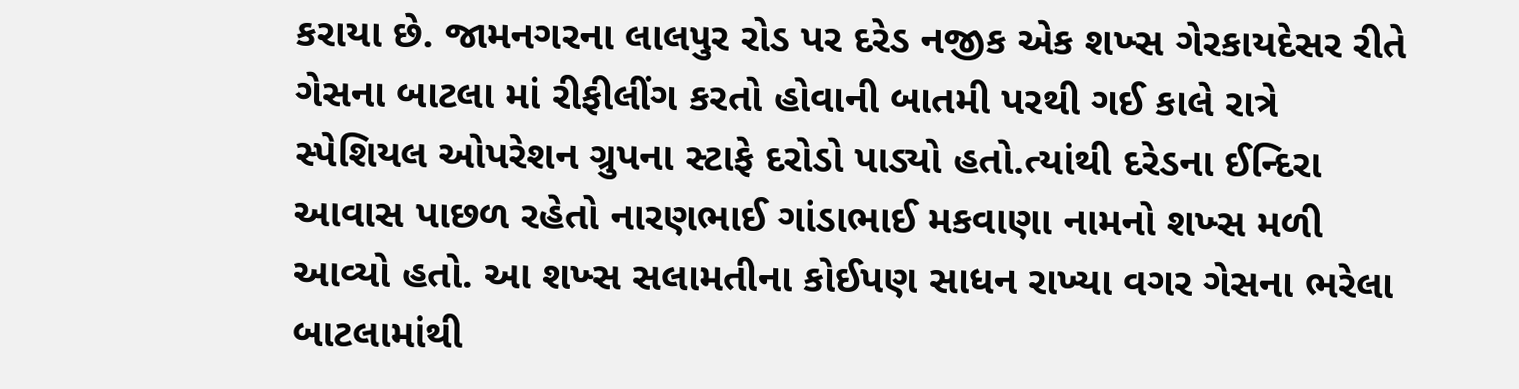કરાયા છે. જામનગરના લાલ૫ુર રોડ પર દરેડ નજીક એક શખ્સ ગેરકાયદેસર રીતે ગેસના બાટલા માં રીફીલીંગ કરતો હોવાની બાતમી પરથી ગઈ કાલે રાત્રે સ્પેશિયલ ઓપરેશન ગ્રુપના સ્ટાફે દરોડો પાડ્યો હતો.ત્યાંથી દરેડના ઈન્દિરા આવાસ પાછળ રહેતો નારણભાઈ ગાંડાભાઈ મકવાણા નામનો શખ્સ મળી આવ્યો હતો. આ શખ્સ સલામતીના કોઈપણ સાધન રાખ્યા વગર ગેસના ભરેલા બાટલામાંથી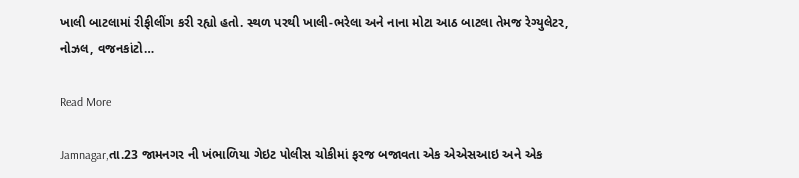ખાલી બાટલામાં રીફીલીંગ કરી રહ્યો હતો. સ્થળ પરથી ખાલી-ભરેલા અને નાના મોટા આઠ બાટલા તેમજ રેગ્યુલેટર, નોઝલ, વજનકાંટો…

Read More

Jamnagar,તા.23 જામનગર ની ખંભાળિયા ગેઇટ પોલીસ ચોકીમાં ફરજ બજાવતા એક એએસઆઇ અને એક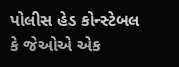પોલીસ હેડ કોન્સ્ટેબલ  કે જેઓએ એક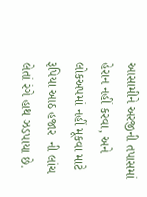આસામીને અરજીની તપાસમાં હેરાન નહીં કરવા, અને લોકઅપમાં નહીં મૂકવા માટે રૂપિયા આઠ હજાર  ની લાંચ લેતાં રંગે હાથ ઝડપાયા છે.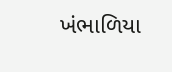ખંભાળિયા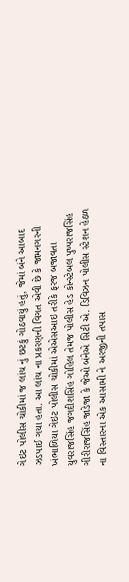ગેઇટ પોલીસ ચોકીમાં જ લાંચ નું છટકું ગોઠવાયું હતું, જેમાં બંને આબાદ ઝડપાઈ ગયા હતા. આ લાંચ ના પ્રકરણની વિગત એવી છે કે જામનગરની ખંભાળિયા ગેઇટ પોલીસ ચોકીમાં એએસઆઇ તરીકે ફરજ બજાવતા યુવરાજસિંહ જગદીશસિંહ ગોહિલ તેમજ પોલીસ હેડ કોન્સ્ટેબલ પુષ્પરાજસિંહ ગીરીરાજસિંહ જાડેજા કે જેઓ બંનેએ સિટી એ. ડિવિઝન પોલીસ સ્ટેશન હેઠળ ના વિસ્તારના એક આસામી ને અરજીની તપાસ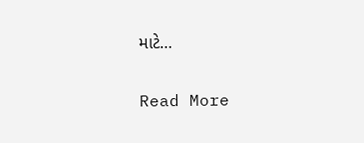માટે…

Read More